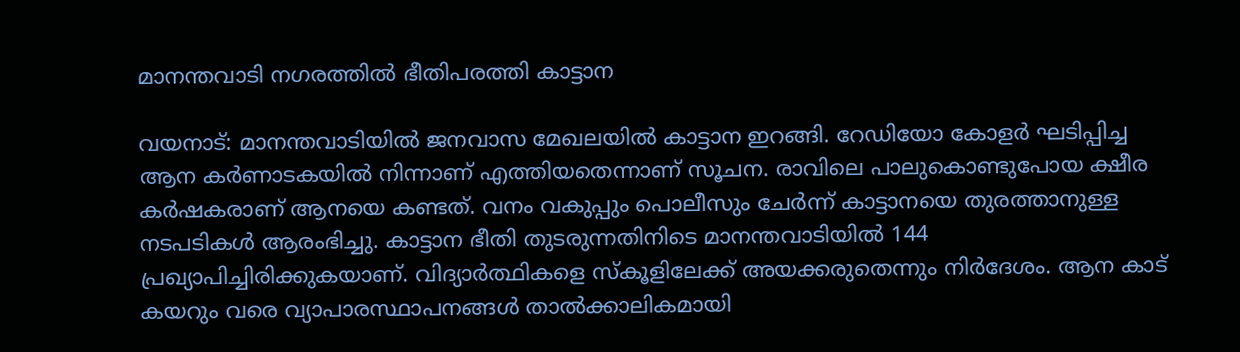മാനന്തവാടി നഗരത്തില്‍ ഭീതിപരത്തി കാട്ടാന

വയനാട്: മാനന്തവാടിയില്‍ ജനവാസ മേഖലയില്‍ കാട്ടാന ഇറങ്ങി. റേഡിയോ കോളര്‍ ഘടിപ്പിച്ച ആന കര്‍ണാടകയില്‍ നിന്നാണ് എത്തിയതെന്നാണ് സൂചന. രാവിലെ പാലുകൊണ്ടുപോയ ക്ഷീര കര്‍ഷകരാണ് ആനയെ കണ്ടത്. വനം വകുപ്പും പൊലീസും ചേര്‍ന്ന് കാട്ടാനയെ തുരത്താനുള്ള നടപടികള്‍ ആരംഭിച്ചു. കാട്ടാന ഭീതി തുടരുന്നതിനിടെ മാനന്തവാടിയില്‍ 144 പ്രഖ്യാപിച്ചിരിക്കുകയാണ്. വിദ്യാര്‍ത്ഥികളെ സ്‌കൂളിലേക്ക് അയക്കരുതെന്നും നിര്‍ദേശം. ആന കാട് കയറും വരെ വ്യാപാരസ്ഥാപനങ്ങള്‍ താല്‍ക്കാലികമായി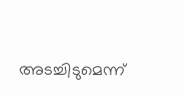അടച്ചിടുമെന്ന്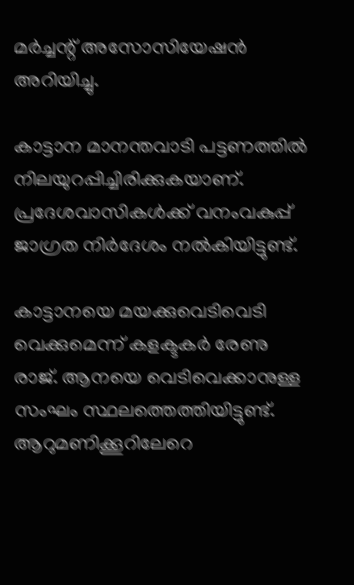മര്‍ച്ചന്റ് അസോസിയേഷന്‍ അറിയിച്ചു.

കാട്ടാന മാനന്തവാടി പട്ടണത്തില്‍ നിലയുറപ്പിച്ചിരിക്കുകയാണ്. പ്രദേശവാസികള്‍ക്ക് വനംവകുപ്പ് ജാഗ്രത നിര്‍ദേശം നല്‍കിയിട്ടുണ്ട്.

കാട്ടാനയെ മയക്കുവെടിവെടി വെക്കുമെന്ന് കളക്ടകര്‍ രേണു രാജ്. ആനയെ വെടിവെക്കാനുള്ള സംഘം സ്ഥലത്തെത്തിയിട്ടുണ്ട്. ആറുമണിക്കൂറിലേറെ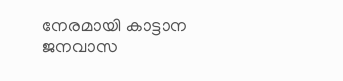നേരമായി കാട്ടാന ജനവാസ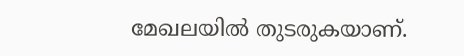മേഖലയില്‍ തുടരുകയാണ്.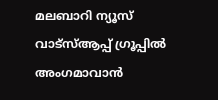മലബാറി ന്യൂസ് വാട്‌സ്ആപ്പ് ഗ്രൂപ്പില്‍ അംഗമാവാന്‍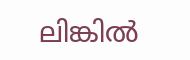ലിങ്കില്‍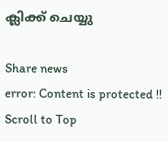ക്ലിക്ക് ചെയ്യു

Share news
error: Content is protected !!
Scroll to Top